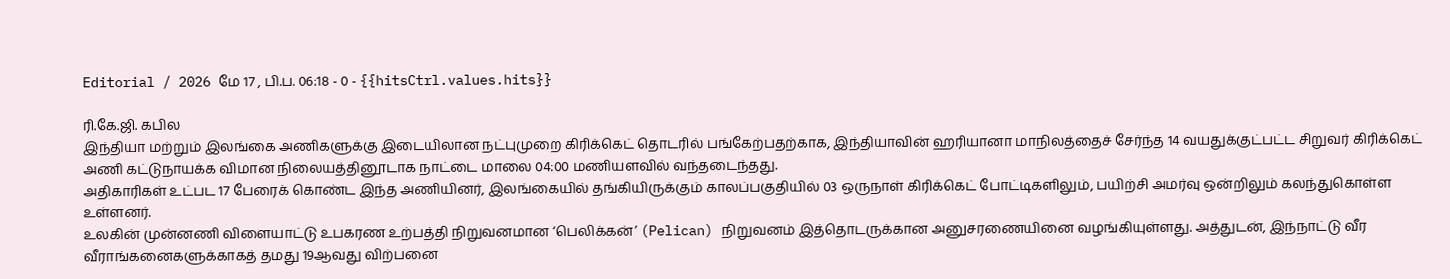Editorial / 2026 மே 17 , பி.ப. 06:18 - 0 - {{hitsCtrl.values.hits}}

ரி.கே.ஜி. கபில
இந்தியா மற்றும் இலங்கை அணிகளுக்கு இடையிலான நட்புமுறை கிரிக்கெட் தொடரில் பங்கேற்பதற்காக, இந்தியாவின் ஹரியானா மாநிலத்தைச் சேர்ந்த 14 வயதுக்குட்பட்ட சிறுவர் கிரிக்கெட் அணி கட்டுநாயக்க விமான நிலையத்தினூடாக நாட்டை மாலை 04:00 மணியளவில் வந்தடைந்தது.
அதிகாரிகள் உட்பட 17 பேரைக் கொண்ட இந்த அணியினர், இலங்கையில் தங்கியிருக்கும் காலப்பகுதியில் 03 ஒருநாள் கிரிக்கெட் போட்டிகளிலும், பயிற்சி அமர்வு ஒன்றிலும் கலந்துகொள்ள உள்ளனர்.
உலகின் முன்னணி விளையாட்டு உபகரண உற்பத்தி நிறுவனமான ‘பெலிக்கன்’ (Pelican) நிறுவனம் இத்தொடருக்கான அனுசரணையினை வழங்கியுள்ளது. அத்துடன், இந்நாட்டு வீர வீராங்கனைகளுக்காகத் தமது 19ஆவது விற்பனை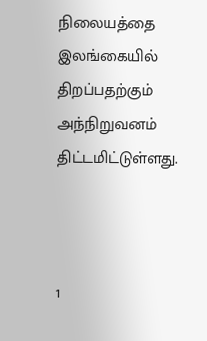நிலையத்தை இலங்கையில் திறப்பதற்கும் அந்நிறுவனம் திட்டமிட்டுள்ளது.



1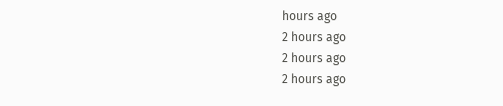hours ago
2 hours ago
2 hours ago
2 hours ago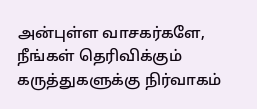அன்புள்ள வாசகர்களே,
நீங்கள் தெரிவிக்கும் கருத்துகளுக்கு நிர்வாகம்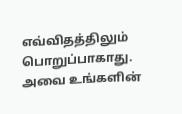எவ்விதத்திலும் பொறுப்பாகாது. அவை உங்களின்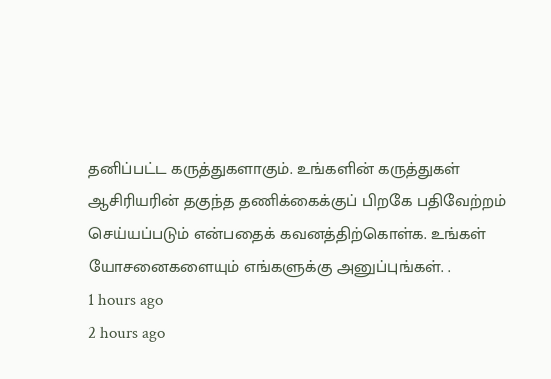தனிப்பட்ட கருத்துகளாகும். உங்களின் கருத்துகள் ஆசிரியரின் தகுந்த தணிக்கைக்குப் பிறகே பதிவேற்றம் செய்யப்படும் என்பதைக் கவனத்திற்கொள்க. உங்கள் யோசனைகளையும் எங்களுக்கு அனுப்புங்கள். .
1 hours ago
2 hours ago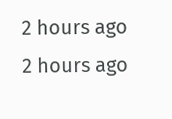2 hours ago
2 hours ago